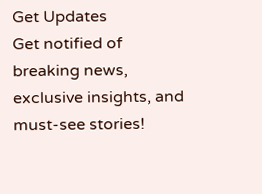Get Updates
Get notified of breaking news, exclusive insights, and must-see stories!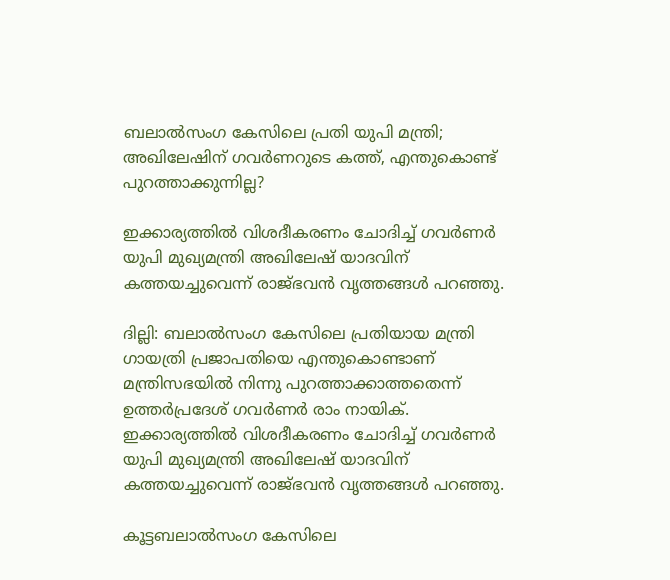ബലാല്‍സംഗ കേസിലെ പ്രതി യുപി മന്ത്രി; അഖിലേഷിന് ഗവര്‍ണറുടെ കത്ത്, എന്തുകൊണ്ട് പുറത്താക്കുന്നില്ല?

ഇക്കാര്യത്തില്‍ വിശദീകരണം ചോദിച്ച് ഗവര്‍ണര്‍ യുപി മുഖ്യമന്ത്രി അഖിലേഷ് യാദവിന് കത്തയച്ചുവെന്ന് രാജ്ഭവന്‍ വൃത്തങ്ങള്‍ പറഞ്ഞു.

ദില്ലി: ബലാല്‍സംഗ കേസിലെ പ്രതിയായ മന്ത്രി ഗായത്രി പ്രജാപതിയെ എന്തുകൊണ്ടാണ് മന്ത്രിസഭയില്‍ നിന്നു പുറത്താക്കാത്തതെന്ന് ഉത്തര്‍പ്രദേശ് ഗവര്‍ണര്‍ രാം നായിക്. ഇക്കാര്യത്തില്‍ വിശദീകരണം ചോദിച്ച് ഗവര്‍ണര്‍ യുപി മുഖ്യമന്ത്രി അഖിലേഷ് യാദവിന് കത്തയച്ചുവെന്ന് രാജ്ഭവന്‍ വൃത്തങ്ങള്‍ പറഞ്ഞു.

കൂട്ടബലാല്‍സംഗ കേസിലെ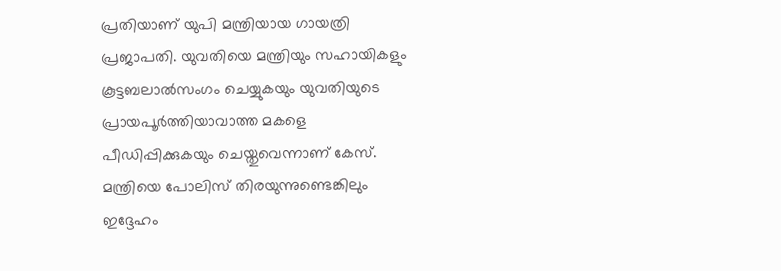പ്രതിയാണ് യുപി മന്ത്രിയായ ഗായത്രി പ്രജാപതി. യുവതിയെ മന്ത്രിയും സഹായികളും കൂട്ടബലാല്‍സംഗം ചെയ്യുകയും യുവതിയുടെ പ്രായപൂര്‍ത്തിയാവാത്ത മകളെ പീഡിപ്പിക്കുകയും ചെയ്തുവെന്നാണ് കേസ്. മന്ത്രിയെ പോലിസ് തിരയുന്നുണ്ടെങ്കിലും ഇദ്ദേഹം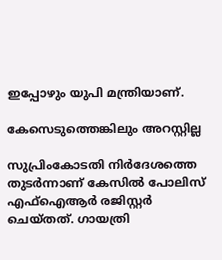ഇപ്പോഴും യുപി മന്ത്രിയാണ്.

കേസെടുത്തെങ്കിലും അറസ്റ്റില്ല

സുപ്രിംകോടതി നിര്‍ദേശത്തെ തുടര്‍ന്നാണ് കേസില്‍ പോലിസ് എഫ്‌ഐആര്‍ രജിസ്റ്റര്‍ ചെയ്തത്. ഗായത്രി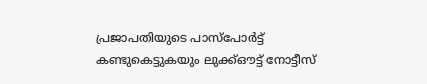പ്രജാപതിയുടെ പാസ്‌പോര്‍ട്ട് കണ്ടുകെട്ടുകയും ലുക്ക്ഔട്ട് നോട്ടീസ്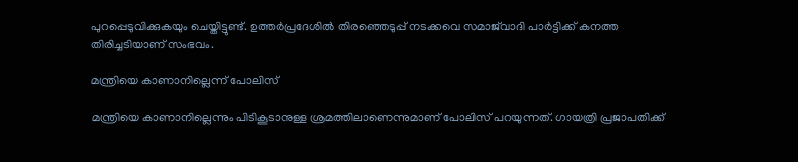പുറപ്പെടുവിക്കുകയും ചെയ്തിട്ടുണ്ട്. ഉത്തര്‍പ്രദേശില്‍ തിരഞ്ഞെടുപ്പ് നടക്കവെ സമാജ്‌വാദി പാര്‍ട്ടിക്ക് കനത്ത തിരിച്ചടിയാണ് സംഭവം.

മന്ത്രിയെ കാണാനില്ലെന്ന് പോലിസ്

മന്ത്രിയെ കാണാനില്ലെന്നും പിടികൂടാനുള്ള ശ്രമത്തിലാണെന്നുമാണ് പോലിസ് പറയുന്നത്. ഗായത്രി പ്രജാപതിക്ക്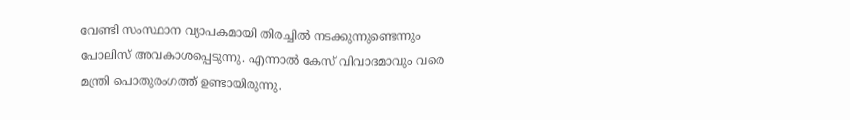വേണ്ടി സംസ്ഥാന വ്യാപകമായി തിരച്ചില്‍ നടക്കുന്നുണ്ടെന്നും പോലിസ് അവകാശപ്പെടുന്നു. എന്നാല്‍ കേസ് വിവാദമാവും വരെ മന്ത്രി പൊതുരംഗത്ത് ഉണ്ടായിരുന്നു.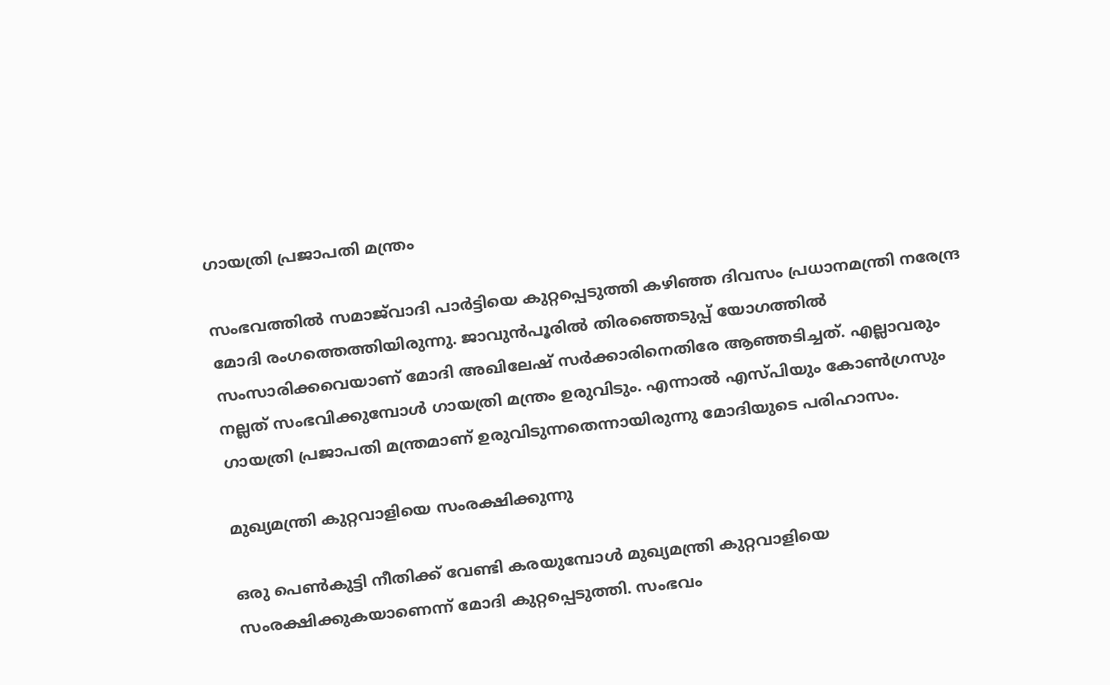ഗായത്രി പ്രജാപതി മന്ത്രം

സംഭവത്തില്‍ സമാജ്‌വാദി പാര്‍ട്ടിയെ കുറ്റപ്പെടുത്തി കഴിഞ്ഞ ദിവസം പ്രധാനമന്ത്രി നരേന്ദ്ര മോദി രംഗത്തെത്തിയിരുന്നു. ജാവുന്‍പൂരില്‍ തിരഞ്ഞെടുപ്പ് യോഗത്തില്‍ സംസാരിക്കവെയാണ് മോദി അഖിലേഷ് സര്‍ക്കാരിനെതിരേ ആഞ്ഞടിച്ചത്. എല്ലാവരും നല്ലത് സംഭവിക്കുമ്പോള്‍ ഗായത്രി മന്ത്രം ഉരുവിടും. എന്നാല്‍ എസ്പിയും കോണ്‍ഗ്രസും ഗായത്രി പ്രജാപതി മന്ത്രമാണ് ഉരുവിടുന്നതെന്നായിരുന്നു മോദിയുടെ പരിഹാസം.

മുഖ്യമന്ത്രി കുറ്റവാളിയെ സംരക്ഷിക്കുന്നു

ഒരു പെണ്‍കുട്ടി നീതിക്ക് വേണ്ടി കരയുമ്പോള്‍ മുഖ്യമന്ത്രി കുറ്റവാളിയെ സംരക്ഷിക്കുകയാണെന്ന് മോദി കുറ്റപ്പെടുത്തി. സംഭവം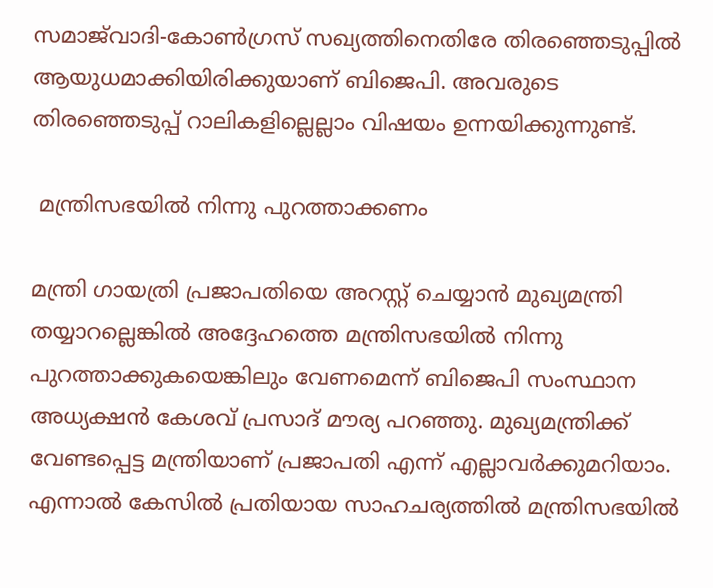സമാജ്‌വാദി-കോണ്‍ഗ്രസ് സഖ്യത്തിനെതിരേ തിരഞ്ഞെടുപ്പില്‍ ആയുധമാക്കിയിരിക്കുയാണ് ബിജെപി. അവരുടെ തിരഞ്ഞെടുപ്പ് റാലികളില്ലെല്ലാം വിഷയം ഉന്നയിക്കുന്നുണ്ട്.

 മന്ത്രിസഭയില്‍ നിന്നു പുറത്താക്കണം

മന്ത്രി ഗായത്രി പ്രജാപതിയെ അറസ്റ്റ് ചെയ്യാന്‍ മുഖ്യമന്ത്രി തയ്യാറല്ലെങ്കില്‍ അദ്ദേഹത്തെ മന്ത്രിസഭയില്‍ നിന്നു പുറത്താക്കുകയെങ്കിലും വേണമെന്ന് ബിജെപി സംസ്ഥാന അധ്യക്ഷന്‍ കേശവ് പ്രസാദ് മൗര്യ പറഞ്ഞു. മുഖ്യമന്ത്രിക്ക് വേണ്ടപ്പെട്ട മന്ത്രിയാണ് പ്രജാപതി എന്ന് എല്ലാവര്‍ക്കുമറിയാം. എന്നാല്‍ കേസില്‍ പ്രതിയായ സാഹചര്യത്തില്‍ മന്ത്രിസഭയില്‍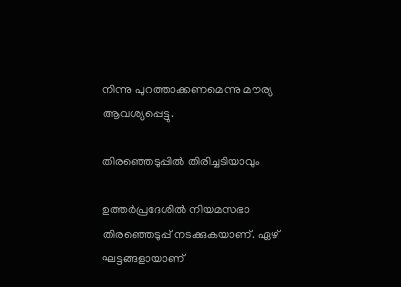നിന്നു പുറത്താക്കണമെന്നു മൗര്യ ആവശ്യപ്പെട്ടു.

തിരഞ്ഞെടുപ്പില്‍ തിരിച്ചടിയാവും

ഉത്തര്‍പ്രദേശില്‍ നിയമസഭാ തിരഞ്ഞെടുപ്പ് നടക്കുകയാണ്. ഏഴ് ഘട്ടങ്ങളായാണ്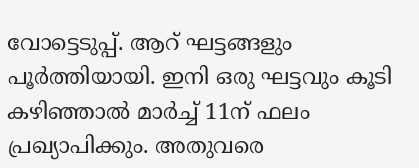വോട്ടെടുപ്പ്. ആറ് ഘട്ടങ്ങളും പൂര്‍ത്തിയായി. ഇനി ഒരു ഘട്ടവും കൂടി കഴിഞ്ഞാല്‍ മാര്‍ച്ച് 11ന് ഫലം പ്രഖ്യാപിക്കും. അതുവരെ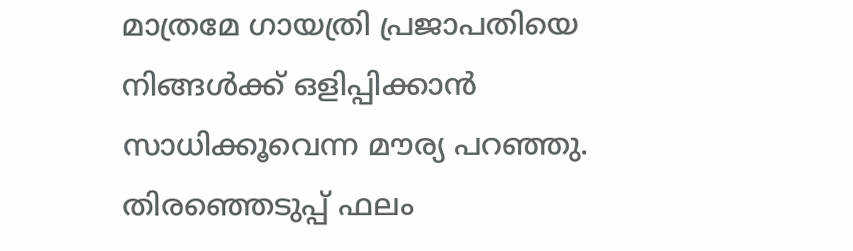മാത്രമേ ഗായത്രി പ്രജാപതിയെ നിങ്ങള്‍ക്ക് ഒളിപ്പിക്കാന്‍ സാധിക്കൂവെന്ന മൗര്യ പറഞ്ഞു. തിരഞ്ഞെടുപ്പ് ഫലം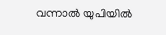വന്നാല്‍ യുപിയില്‍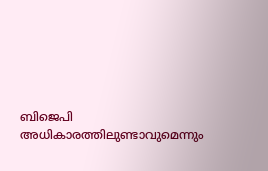ബിജെപി അധികാരത്തിലുണ്ടാവുമെന്നും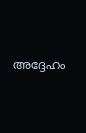അദ്ദേഹം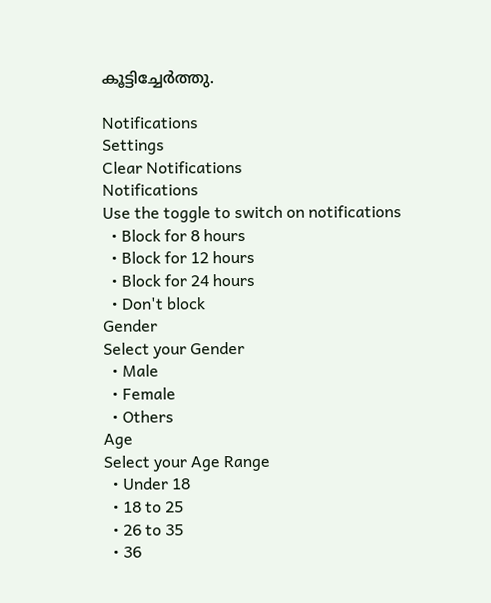കൂട്ടിച്ചേര്‍ത്തു.

Notifications
Settings
Clear Notifications
Notifications
Use the toggle to switch on notifications
  • Block for 8 hours
  • Block for 12 hours
  • Block for 24 hours
  • Don't block
Gender
Select your Gender
  • Male
  • Female
  • Others
Age
Select your Age Range
  • Under 18
  • 18 to 25
  • 26 to 35
  • 36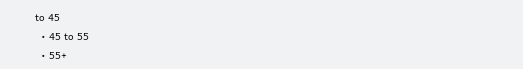to 45
  • 45 to 55
  • 55+